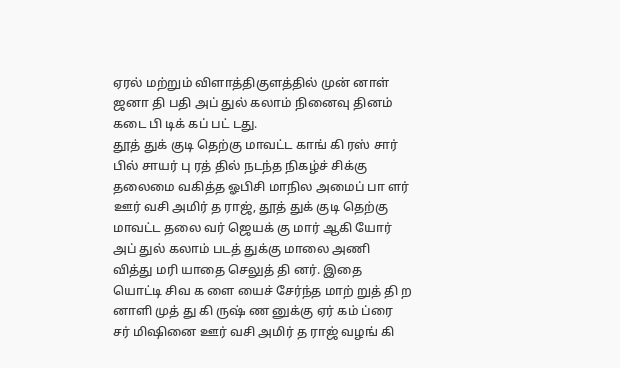ஏரல் மற்றும் விளாத்திகுளத்தில் முன் னாள் ஜனா தி பதி அப் துல் கலாம் நினைவு தினம் கடை பி டிக் கப் பட் டது.
தூத் துக் குடி தெற்கு மாவட்ட காங் கி ரஸ் சார் பில் சாயர் பு ரத் தில் நடந்த நிகழ்ச் சிக்கு தலைமை வகித்த ஓபிசி மாநில அமைப் பா ளர் ஊர் வசி அமிர் த ராஜ், தூத் துக் குடி தெற்கு மாவட்ட தலை வர் ஜெயக் கு மார் ஆகி யோர் அப் துல் கலாம் படத் துக்கு மாலை அணி வித்து மரி யாதை செலுத் தி னர். இதை யொட்டி சிவ க ளை யைச் சேர்ந்த மாற் றுத் தி ற னாளி முத் து கி ருஷ் ண னுக்கு ஏர் கம் ப்ரை சர் மிஷினை ஊர் வசி அமிர் த ராஜ் வழங் கி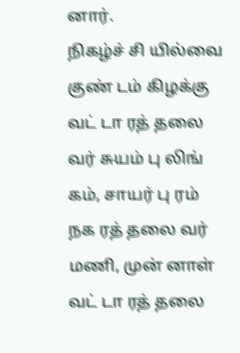னார்.
நிகழ்ச் சி யில்வை குண் டம் கிழக்கு வட் டா ரத் தலை வர் சுயம் பு லிங் கம், சாயர் பு ரம் நக ரத் தலை வர் மணி, முன் னாள் வட் டா ரத் தலை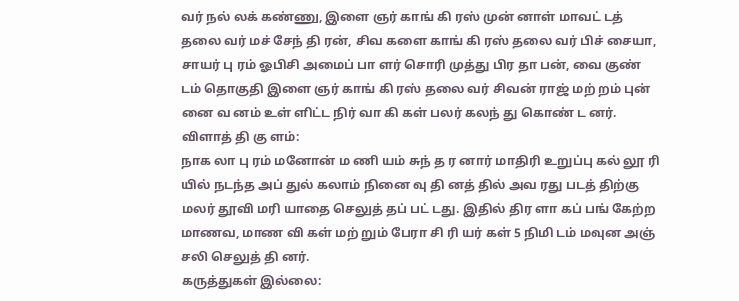வர் நல் லக் கண்ணு, இளை ஞர் காங் கி ரஸ் முன் னாள் மாவட் டத் தலை வர் மச் சேந் தி ரன், சிவ களை காங் கி ரஸ் தலை வர் பிச் சையா, சாயர் பு ரம் ஓபிசி அமைப் பா ளர் சொரி முத்து பிர தா பன், வை குண் டம் தொகுதி இளை ஞர் காங் கி ரஸ் தலை வர் சிவன் ராஜ் மற் றம் புன் னை வ னம் உள் ளிட்ட நிர் வா கி கள் பலர் கலந் து கொண் ட னர்.
விளாத் தி கு ளம்:
நாக லா பு ரம் மனோன் ம ணி யம் சுந் த ர னார் மாதிரி உறுப்பு கல் லூ ரி யில் நடந்த அப் துல் கலாம் நினை வு தி னத் தில் அவ ரது படத் திற்கு மலர் தூவி மரி யாதை செலுத் தப் பட் டது. இதில் திர ளா கப் பங் கேற்ற மாணவ, மாண வி கள் மற் றும் பேரா சி ரி யர் கள் 5 நிமி டம் மவுன அஞ் சலி செலுத் தி னர்.
கருத்துகள் இல்லை: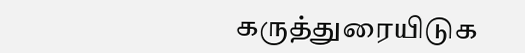கருத்துரையிடுக